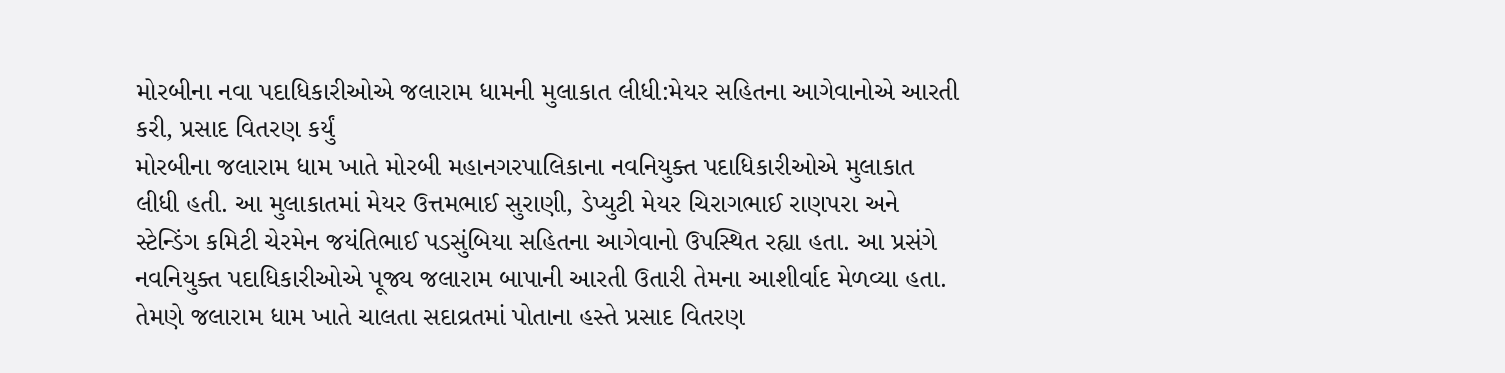મોરબીના નવા પદાધિકારીઓએ જલારામ ધામની મુલાકાત લીધી:મેયર સહિતના આગેવાનોએ આરતી કરી, પ્રસાદ વિતરણ કર્યું
મોરબીના જલારામ ધામ ખાતે મોરબી મહાનગરપાલિકાના નવનિયુક્ત પદાધિકારીઓએ મુલાકાત લીધી હતી. આ મુલાકાતમાં મેયર ઉત્તમભાઈ સુરાણી, ડેપ્યુટી મેયર ચિરાગભાઈ રાણપરા અને સ્ટેન્ડિંગ કમિટી ચેરમેન જયંતિભાઈ પડસુંબિયા સહિતના આગેવાનો ઉપસ્થિત રહ્યા હતા. આ પ્રસંગે નવનિયુક્ત પદાધિકારીઓએ પૂજ્ય જલારામ બાપાની આરતી ઉતારી તેમના આશીર્વાદ મેળવ્યા હતા. તેમણે જલારામ ધામ ખાતે ચાલતા સદાવ્રતમાં પોતાના હસ્તે પ્રસાદ વિતરણ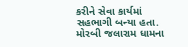કરીને સેવા કાર્યમાં સહભાગી બન્યા હતા. મોરબી જલારામ ધામના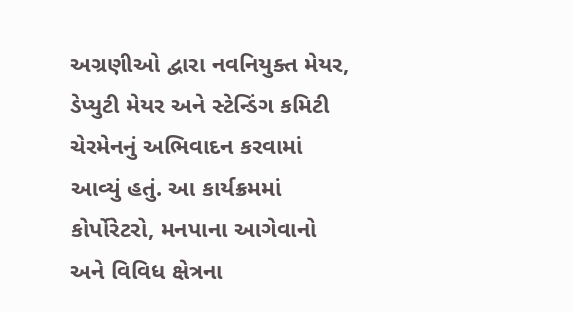અગ્રણીઓ દ્વારા નવનિયુક્ત મેયર, ડેપ્યુટી મેયર અને સ્ટેન્ડિંગ કમિટી ચેરમેનનું અભિવાદન કરવામાં આવ્યું હતું. આ કાર્યક્રમમાં કોર્પોરેટરો, મનપાના આગેવાનો અને વિવિધ ક્ષેત્રના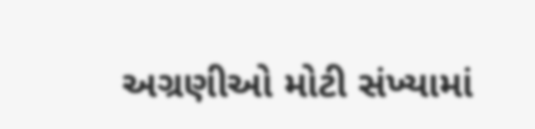અગ્રણીઓ મોટી સંખ્યામાં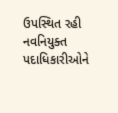ઉપસ્થિત રહી નવનિયુક્ત પદાધિકારીઓને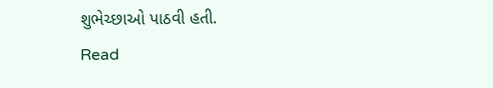શુભેચ્છાઓ પાઠવી હતી.
Read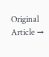Original Article →